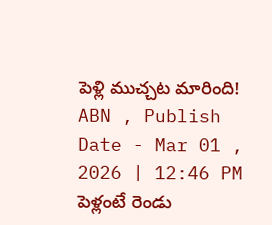పెళ్లి ముచ్చట మారింది!
ABN , Publish Date - Mar 01 , 2026 | 12:46 PM
పెళ్లంటే రెండు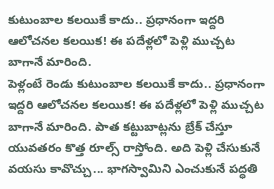కుటుంబాల కలయికే కాదు.. ప్రధానంగా ఇద్దరి ఆలోచనల కలయిక! ఈ పదేళ్లలో పెళ్లి ముచ్చట బాగానే మారింది.
పెళ్లంటే రెండు కుటుంబాల కలయికే కాదు.. ప్రధానంగా ఇద్దరి ఆలోచనల కలయిక! ఈ పదేళ్లలో పెళ్లి ముచ్చట బాగానే మారింది. పాత కట్టుబాట్లను బ్రేక్ చేస్తూ యువతరం కొత్త రూల్స్ రాస్తోంది. అది పెళ్లి చేసుకునే వయసు కావొచ్చు... భాగస్వామిని ఎంచుకునే పద్ధతి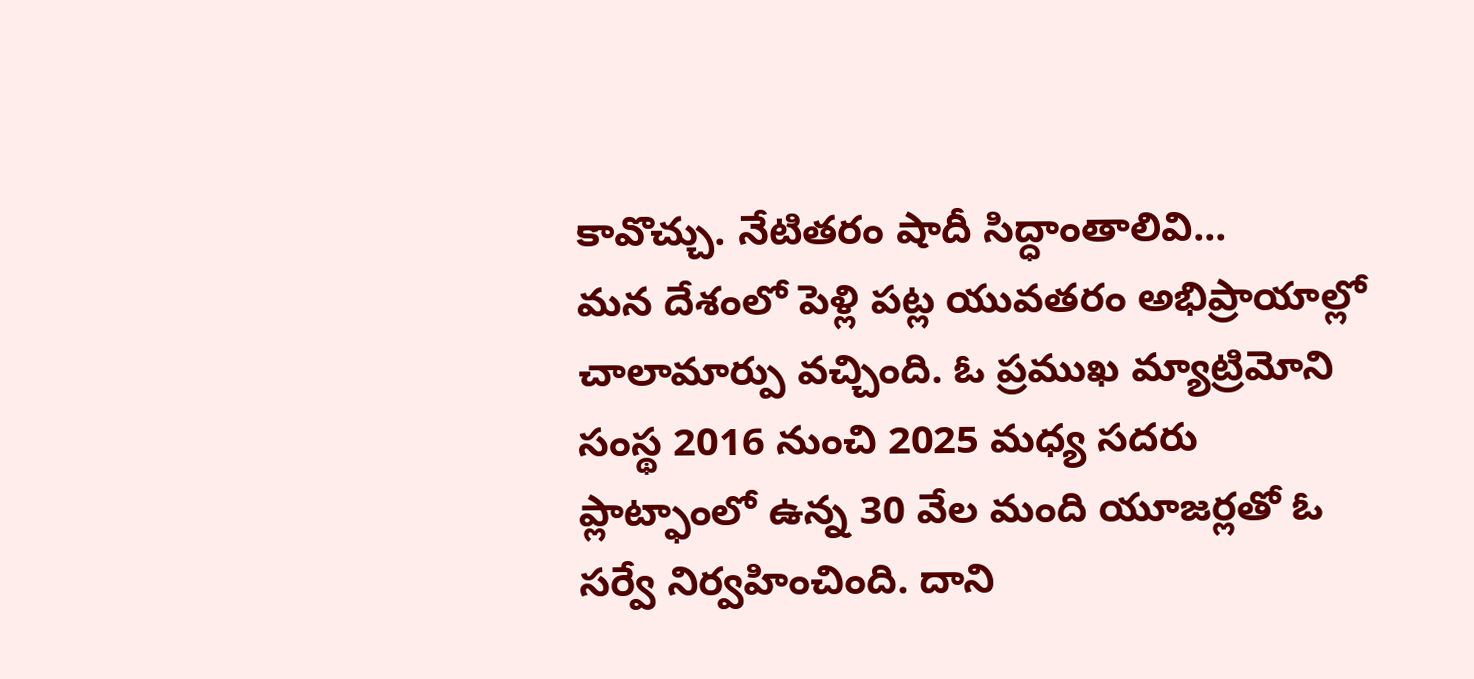కావొచ్చు. నేటితరం షాదీ సిద్ధాంతాలివి...
మన దేశంలో పెళ్లి పట్ల యువతరం అభిప్రాయాల్లో చాలామార్పు వచ్చింది. ఓ ప్రముఖ మ్యాట్రిమోని సంస్థ 2016 నుంచి 2025 మధ్య సదరు ప్లాట్ఫాంలో ఉన్న 30 వేల మంది యూజర్లతో ఓ సర్వే నిర్వహించింది. దాని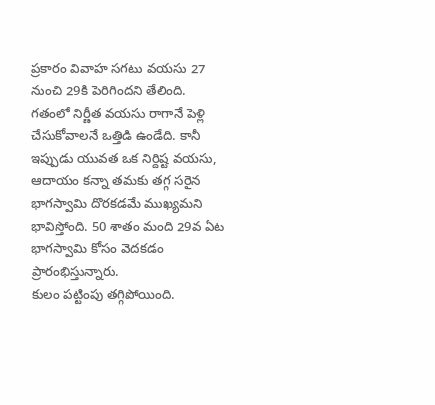ప్రకారం వివాహ సగటు వయసు 27 నుంచి 29కి పెరిగిందని తేలింది.
గతంలో నిర్ణీత వయసు రాగానే పెళ్లి చేసుకోవాలనే ఒత్తిడి ఉండేది. కానీ ఇప్పుడు యువత ఒక నిర్దిష్ట వయసు, ఆదాయం కన్నా తమకు తగ్గ సరైన భాగస్వామి దొరకడమే ముఖ్యమని భావిస్తోంది. 50 శాతం మంది 29వ ఏట భాగస్వామి కోసం వెదకడం ప్రారంభిస్తున్నారు.
కులం పట్టింపు తగ్గిపోయింది.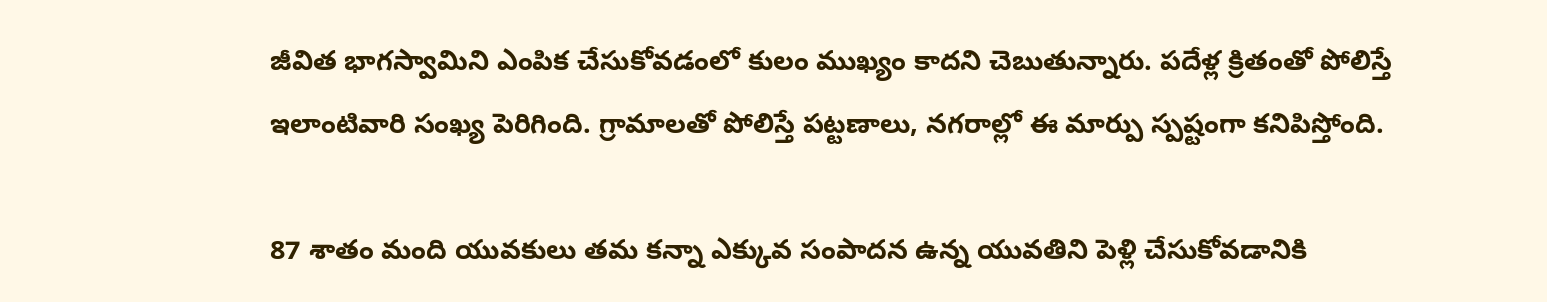జీవిత భాగస్వామిని ఎంపిక చేసుకోవడంలో కులం ముఖ్యం కాదని చెబుతున్నారు. పదేళ్ల క్రితంతో పోలిస్తే ఇలాంటివారి సంఖ్య పెరిగింది. గ్రామాలతో పోలిస్తే పట్టణాలు, నగరాల్లో ఈ మార్పు స్పష్టంగా కనిపిస్తోంది.

87 శాతం మంది యువకులు తమ కన్నా ఎక్కువ సంపాదన ఉన్న యువతిని పెళ్లి చేసుకోవడానికి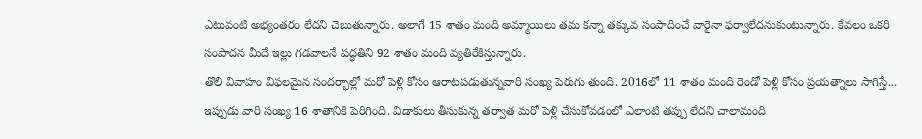ఎటువంటి అభ్యంతరం లేదని చెబుతున్నారు. అలాగే 15 శాతం మంది అమ్మాయిలు తమ కన్నా తక్కువ సంపాదించే వారైనా ఫర్వాలేదనుకుంటున్నారు. కేవలం ఒకరి సంపాదన మీదే ఇల్లు గడవాలనే పద్ధతిని 92 శాతం మంది వ్యతిరేకిస్తున్నారు.
తొలి వివాహం విఫలమైన సందర్భాల్లో మరో పెళ్లి కోసం ఆరాటపడుతున్నవారి సంఖ్య పెరుగు తుంది. 2016లో 11 శాతం మంది రెండో పెళ్లి కోసం ప్రయత్నాలు సాగిస్తే... ఇప్పుడు వారి సంఖ్య 16 శాతానికి పెరిగింది. విడాకులు తీసుకున్న తర్వాత మరో పెళ్లి చేసుకోవడంలో ఎలాంటి తప్పు లేదని చాలామంది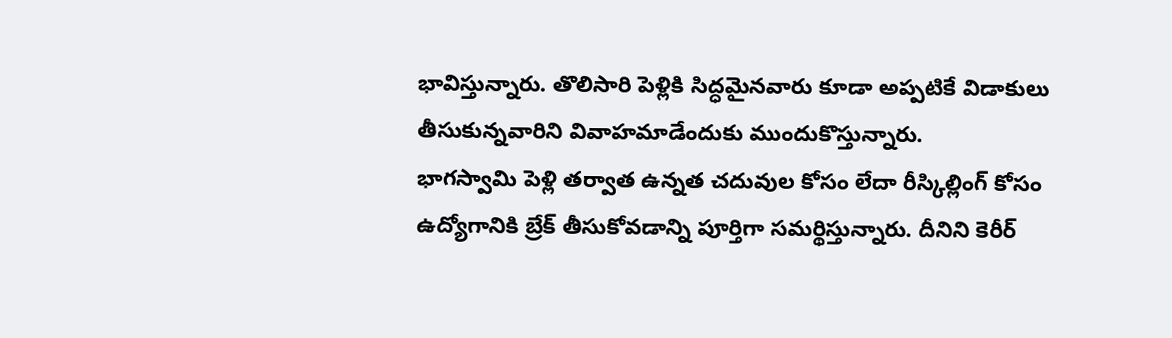భావిస్తున్నారు. తొలిసారి పెళ్లికి సిద్ధమైనవారు కూడా అప్పటికే విడాకులు తీసుకున్నవారిని వివాహమాడేందుకు ముందుకొస్తున్నారు.
భాగస్వామి పెళ్లి తర్వాత ఉన్నత చదువుల కోసం లేదా రీస్కిల్లింగ్ కోసం ఉద్యోగానికి బ్రేక్ తీసుకోవడాన్ని పూర్తిగా సమర్థిస్తున్నారు. దీనిని కెరీర్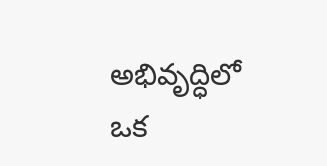అభివృద్ధిలో ఒక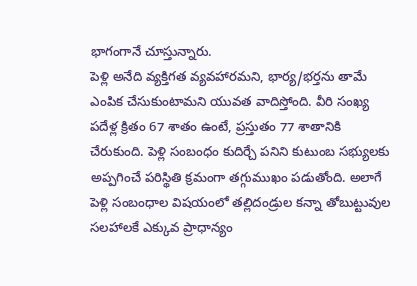భాగంగానే చూస్తున్నారు.
పెళ్లి అనేది వ్యక్తిగత వ్యవహారమని, భార్య/భర్తను తామే ఎంపిక చేసుకుంటామని యువత వాదిస్తోంది. వీరి సంఖ్య పదేళ్ల క్రితం 67 శాతం ఉంటే, ప్రస్తుతం 77 శాతానికి చేరుకుంది. పెళ్లి సంబంధం కుదిర్చే పనిని కుటుంబ సభ్యులకు అప్పగించే పరిస్థితి క్రమంగా తగ్గుముఖం పడుతోంది. అలాగే పెళ్లి సంబంధాల విషయంలో తల్లిదండ్రుల కన్నా తోబుట్టువుల సలహాలకే ఎక్కువ ప్రాధాన్యం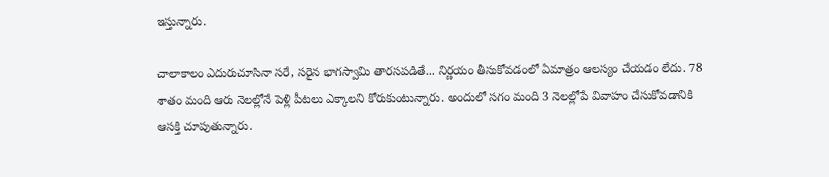ఇస్తున్నారు.

చాలాకాలం ఎదురుచూసినా సరే, సరైన భాగస్వామి తారసపడితే... నిర్ణయం తీసుకోవడంలో ఏమాత్రం ఆలస్యం చేయడం లేదు. 78 శాతం మంది ఆరు నెలల్లోనే పెళ్లి పీటలు ఎక్కాలని కోరుకుంటున్నారు. అందులో సగం మంది 3 నెలల్లోపే వివాహం చేసుకోవడానికి ఆసక్తి చూపుతున్నారు.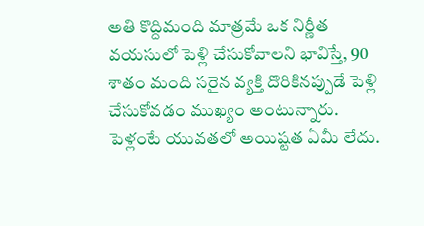అతి కొద్దిమంది మాత్రమే ఒక నిర్ణీత వయసులో పెళ్లి చేసుకోవాలని భావిస్తే, 90 శాతం మంది సరైన వ్యక్తి దొరికినప్పుడే పెళ్లి చేసుకోవడం ముఖ్యం అంటున్నారు.
పెళ్లంటే యువతలో అయిష్టత ఏమీ లేదు.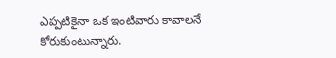ఎప్పటికైనా ఒక ఇంటివారు కావాలనే కోరుకుంటున్నారు.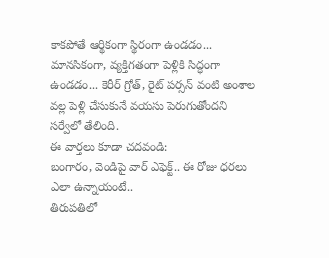కాకపోతే ఆర్థికంగా స్థిరంగా ఉండడం... మానసికంగా, వ్యక్తిగతంగా పెళ్లికి సిద్ధంగా ఉండడం... కెరీర్ గ్రోత్, రైట్ పర్సన్ వంటి అంశాల వల్ల పెళ్లి చేసుకునే వయసు పెరుగుతోందని సర్వేలో తేలింది.
ఈ వార్తలు కూడా చదవండి:
బంగారం, వెండిపై వార్ ఎఫెక్ట్.. ఈ రోజు ధరలు ఎలా ఉన్నాయంటే..
తిరుపతిలో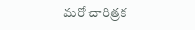మరో చారిత్రక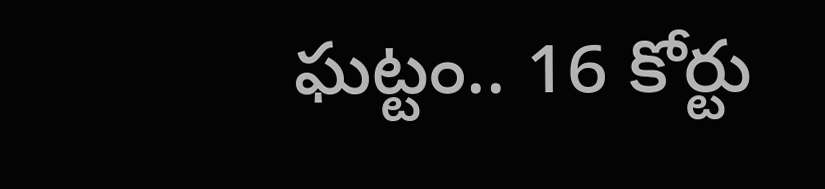ఘట్టం.. 16 కోర్టు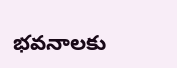భవనాలకు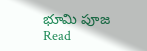భూమి పూజ
Read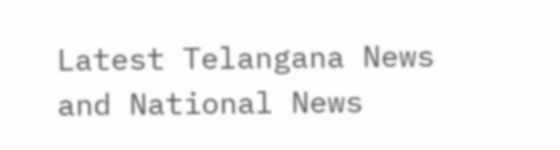Latest Telangana News and National News